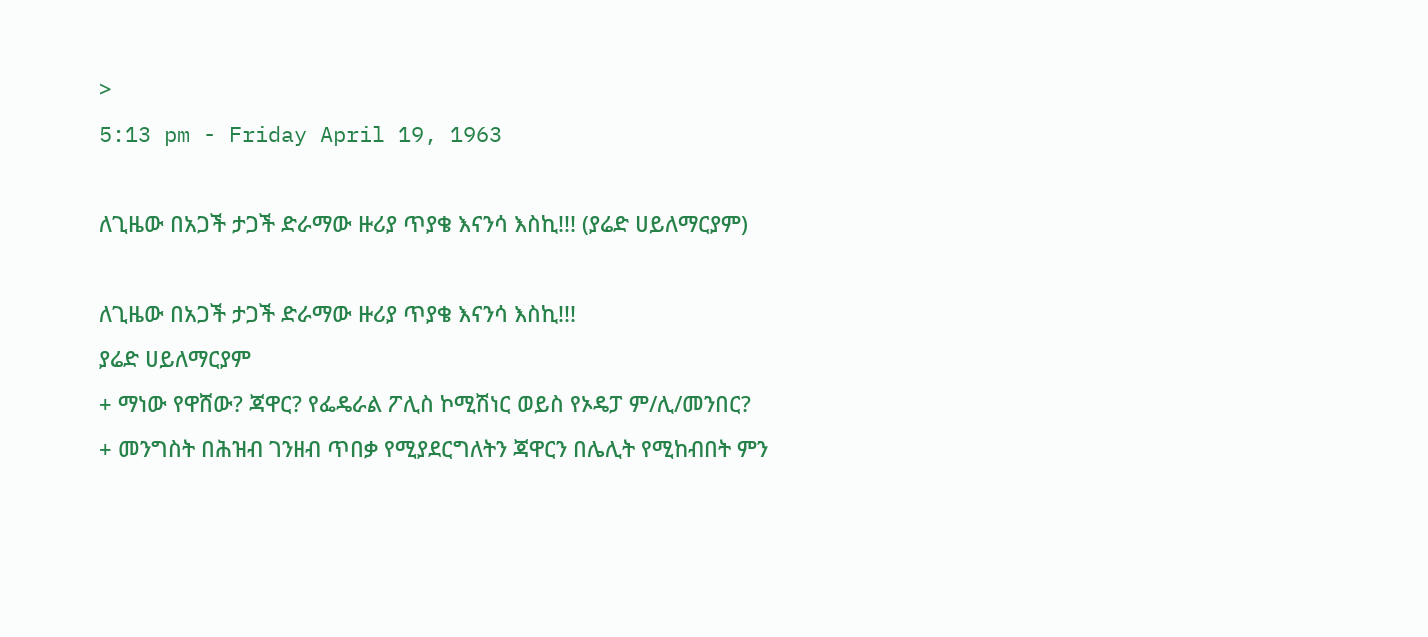>
5:13 pm - Friday April 19, 1963

ለጊዜው በአጋች ታጋች ድራማው ዙሪያ ጥያቄ እናንሳ እስኪ!!! (ያሬድ ሀይለማርያም)

ለጊዜው በአጋች ታጋች ድራማው ዙሪያ ጥያቄ እናንሳ እስኪ!!!
ያሬድ ሀይለማርያም
+ ማነው የዋሸው? ጃዋር? የፌዴራል ፖሊስ ኮሚሽነር ወይስ የኦዴፓ ም/ሊ/መንበር?
+ መንግስት በሕዝብ ገንዘብ ጥበቃ የሚያደርግለትን ጃዋርን በሌሊት የሚከብበት ምን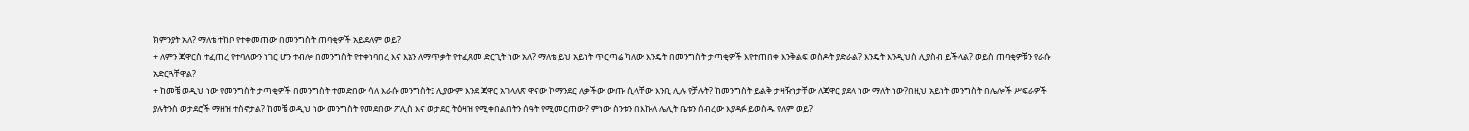ክምንያት አለ? ማለቴ ተከቦ የተቀመጠው በመንግስት ጠባቂዎች አይደለም ወይ?
+ ለምን ጃዋርስ ተፈጠረ የተባለውን ነገር ሆን ተብሎ በመንግስት የተቀነባበረ እና እኔን ለማጥቃት የተፈጸመ ድርጊት ነው አለ? ማለቴ ይህ አይነት ጥርጣሬ ካለው እንዴት በመንግስት ታጣቂዎች እየተጠበቀ እንቅልፍ ወስዶት ያድራል? እንዴት እንዲህስ ሊያስብ ይችላል? ወይስ ጠባቂዎቹን የራሱ አድርጓቸዋል?
+ ከመቼ ወዲህ ነው የመንግስት ታጣቂዎች በመንግስት ተመድበው ሳለ እራሱ መንግስት፤ ሊያውም እንደ ጃዋር አገላለጽ ዋናው ኮማንደር ለቃችው ውጡ ሲላቸው እንቢ ሊሉ የቻሉት? ከመንግስት ይልቅ ታዛዥነታቸው ለጃዋር ያደላ ነው ማለት ነው?በዚህ አይነት መንግስት በሌሎች ሥፍራዎች ያሉትንስ ወታደሮች ማዘዝ ተስኖታል? ከመቼ ወዲህ ነው መንግስት የመደበው ፖሊስ እና ወታደር ትዕዛዝ የሚቀበልበትን ሰዓት የሚመርጠው? ምነው ስንቱን በእኩለ ሌሊት ቤቱን ሰብረው እያዳፉ ይወስዱ የለም ወይ?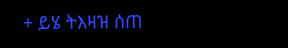+ ይሄ ትእዛዝ ሰጠ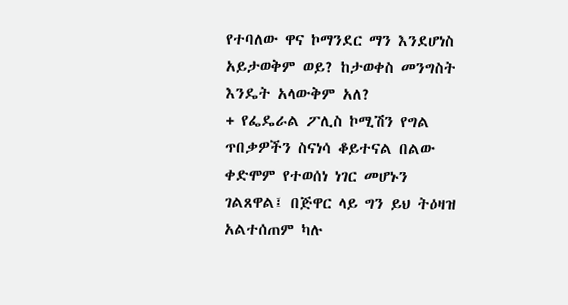የተባለው ዋና ኮማንደር ማን እንደሆነስ አይታወቅም ወይ? ከታወቀስ መንግስት እንዴት አላውቅም አለ?
+ የፌዴራል ፖሊስ ኮሚሽን የግል ጥበቃዎችን ስናነሳ ቆይተናል በልው ቀድሞም የተወሰነ ነገር መሆኑን ገልጸዋል፤ በጅዋር ላይ ግን ይህ ትዕዛዝ አልተሰጠም ካሉ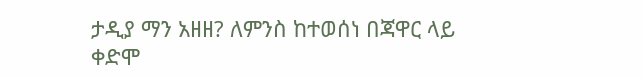ታዲያ ማን አዘዘ? ለምንስ ከተወሰነ በጃዋር ላይ ቀድሞ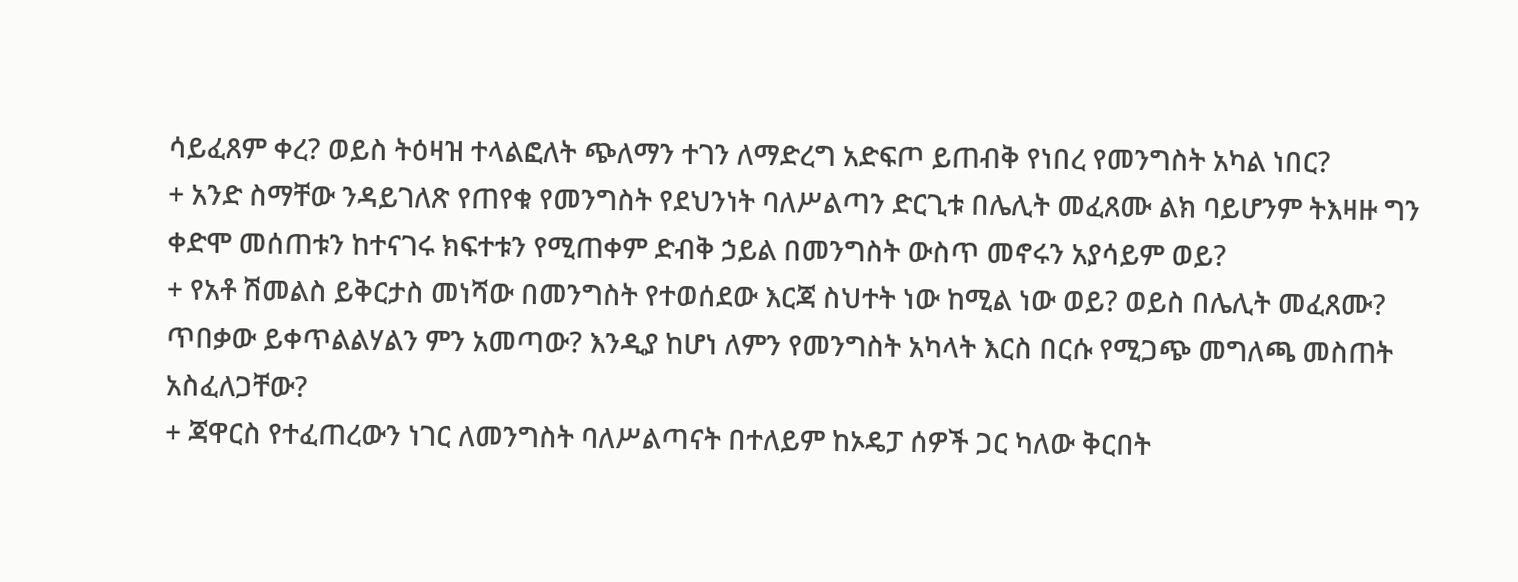ሳይፈጸም ቀረ? ወይስ ትዕዛዝ ተላልፎለት ጭለማን ተገን ለማድረግ አድፍጦ ይጠብቅ የነበረ የመንግስት አካል ነበር?
+ አንድ ስማቸው ንዳይገለጽ የጠየቁ የመንግስት የደህንነት ባለሥልጣን ድርጊቱ በሌሊት መፈጸሙ ልክ ባይሆንም ትእዛዙ ግን ቀድሞ መሰጠቱን ከተናገሩ ክፍተቱን የሚጠቀም ድብቅ ኃይል በመንግስት ውስጥ መኖሩን አያሳይም ወይ?
+ የአቶ ሽመልስ ይቅርታስ መነሻው በመንግስት የተወሰደው እርጃ ስህተት ነው ከሚል ነው ወይ? ወይስ በሌሊት መፈጸሙ? ጥበቃው ይቀጥልልሃልን ምን አመጣው? እንዲያ ከሆነ ለምን የመንግስት አካላት እርስ በርሱ የሚጋጭ መግለጫ መስጠት አስፈለጋቸው?
+ ጃዋርስ የተፈጠረውን ነገር ለመንግስት ባለሥልጣናት በተለይም ከኦዴፓ ሰዎች ጋር ካለው ቅርበት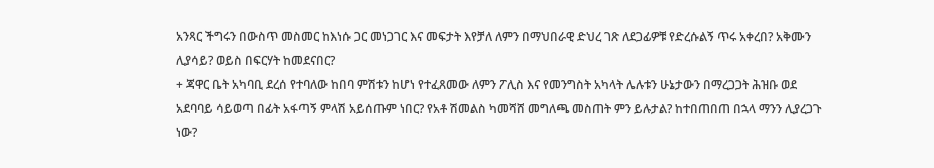አንጻር ችግሩን በውስጥ መስመር ከእነሱ ጋር መነጋገር እና መፍታት እየቻለ ለምን በማህበራዊ ድህረ ገጽ ለደጋፊዎቹ የድረሱልኝ ጥሩ አቀረበ? አቅሙን ሊያሳይ? ወይስ በፍርሃት ከመደናበር?
+ ጃዋር ቤት አካባቢ ደረሰ የተባለው ከበባ ምሽቱን ከሆነ የተፈጸመው ለምን ፖሊስ እና የመንግስት አካላት ሌሉቱን ሁኔታውን በማረጋጋት ሕዝቡ ወደ አደባባይ ሳይወጣ በፊት አፋጣኝ ምላሽ አይሰጡም ነበር? የአቶ ሽመልስ ካመሻሸ መግለጫ መስጠት ምን ይሉታል? ከተበጠበጠ በኋላ ማንን ሊያረጋጉ ነው?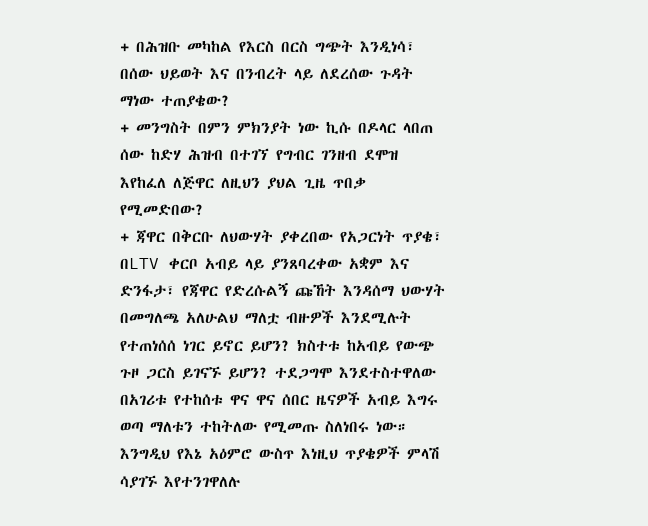+ በሕዝቡ መካከል የእርስ በርስ ግጭት እንዲነሳ፣ በሰው ህይወት እና በንብረት ላይ ለደረሰው ጉዳት ማነው ተጠያቄው?
+ መንግስት በምን ምክንያት ነው ኪሱ በዶላር ላበጠ ሰው ከድሃ ሕዝብ በተገኘ የግብር ገንዘብ ደሞዝ እየከፈለ ለጅዋር ለዚህን ያህል ጊዜ ጥበቃ የሚመድበው?
+ ጃዋር በቅርቡ ለህውሃት ያቀረበው የአጋርነት ጥያቄ፣ በLTV ቀርቦ አብይ ላይ ያንጸባረቀው አቋም እና ድንፋታ፣ የጃዋር የድረሱልኝ ጩኸት እንዳሰማ ህውሃት በመግለጫ አለሁልህ ማለቷ ብዙዎች እንደሚሉት የተጠነሰሰ ነገር ይኖር ይሆን? ክስተቱ ከአብይ የውጭ ጉዞ ጋርስ ይገናኙ ይሆን? ተደጋግሞ እንደተስተዋለው በአገሪቱ የተከሰቱ ዋና ዋና ሰበር ዜናዎች አብይ እግሩ ወጣ ማለቱን ተከትለው የሚመጡ ስለነበሩ ነው።
እንግዲህ የእኔ አዕምሮ ውስጥ እነዚህ ጥያቄዎች ምላሽ ሳያገኙ እየተንገዋለሉ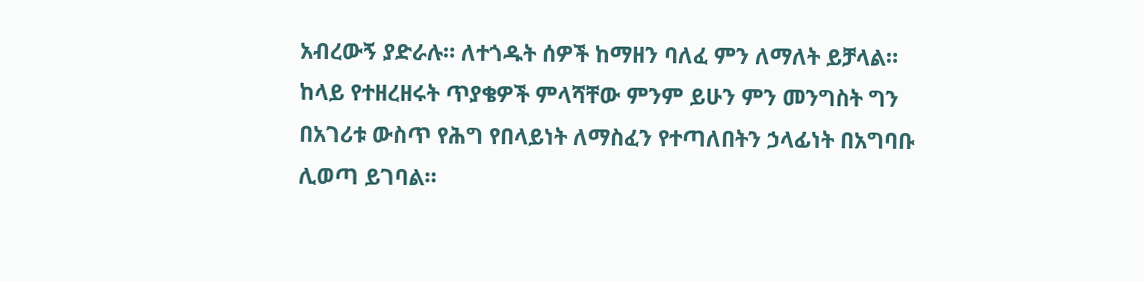አብረውኝ ያድራሉ። ለተጎዱት ሰዎች ከማዘን ባለፈ ምን ለማለት ይቻላል።
ከላይ የተዘረዘሩት ጥያቄዎች ምላሻቸው ምንም ይሁን ምን መንግስት ግን በአገሪቱ ውስጥ የሕግ የበላይነት ለማስፈን የተጣለበትን ኃላፊነት በአግባቡ ሊወጣ ይገባል።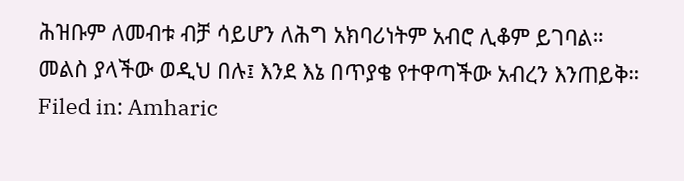ሕዝቡም ለመብቱ ብቻ ሳይሆን ለሕግ አክባሪነትም አብሮ ሊቆም ይገባል።
መልስ ያላችው ወዲህ በሉ፤ እንደ እኔ በጥያቄ የተዋጣችው አብረን እንጠይቅ።
Filed in: Amharic